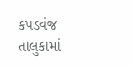કપડવંજ તાલુકામાં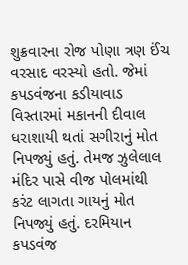શુક્રવારના રોજ પોણા ત્રણ ઈંચ વરસાદ વરસ્યો હતો. જેમાં કપડવંજના કડીયાવાડ વિસ્તારમાં મકાનની દીવાલ ધરાશાયી થતાં સગીરાનું મોત નિપજ્યું હતું. તેમજ ઝુલેલાલ મંદિર પાસે વીજ પોલમાંથી કરંટ લાગતા ગાયનું મોત નિપજ્યું હતું. દરમિયાન કપડવંજ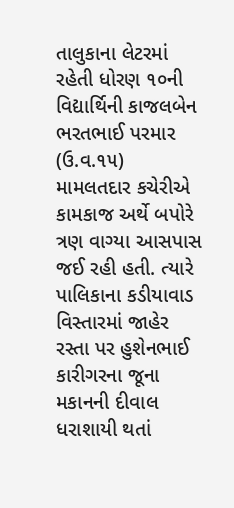તાલુકાના લેટરમાં રહેતી ધોરણ ૧૦ની વિદ્યાર્થિની કાજલબેન ભરતભાઈ પરમાર (ઉ.વ.૧૫) મામલતદાર કચેરીએ કામકાજ અર્થે બપોરે ત્રણ વાગ્યા આસપાસ જઈ રહી હતી. ત્યારે પાલિકાના કડીયાવાડ વિસ્તારમાં જાહેર રસ્તા પર હુશેનભાઈ કારીગરના જૂના મકાનની દીવાલ ધરાશાયી થતાં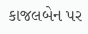કાજલબેન પર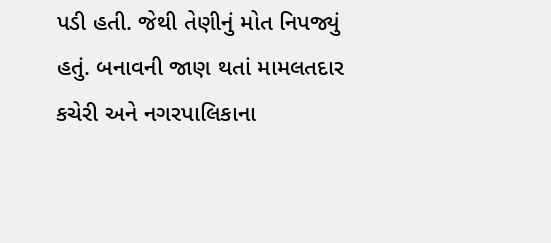પડી હતી. જેથી તેણીનું મોત નિપજ્યું હતું. બનાવની જાણ થતાં મામલતદાર કચેરી અને નગરપાલિકાના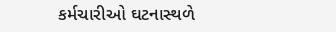કર્મચારીઓ ઘટનાસ્થળે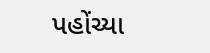પહોંચ્યા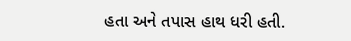હતા અને તપાસ હાથ ધરી હતી.